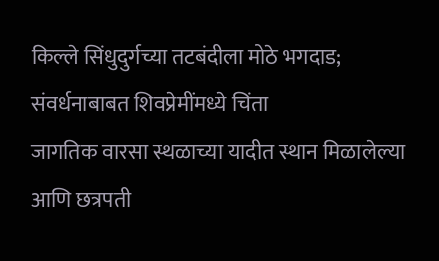किल्ले सिंधुदुर्गच्या तटबंदीला मोठे भगदाड; संवर्धनाबाबत शिवप्रेमींमध्ये चिंता
जागतिक वारसा स्थळाच्या यादीत स्थान मिळालेल्या आणि छत्रपती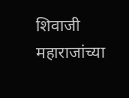शिवाजी महाराजांच्या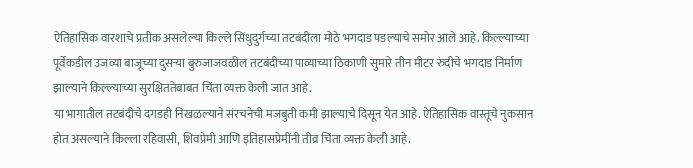ऐतिहासिक वारशाचे प्रतीक असलेल्या किल्ले सिंधुदुर्गच्या तटबंदीला मोठे भगदाड पडल्याचे समोर आले आहे. किल्ल्याच्या पूर्वेकडील उजव्या बाजूच्या दुसऱ्या बुरुजाजवळील तटबंदीच्या पाव्याच्या ठिकाणी सुमारे तीन मीटर रुंदीचे भगदाड निर्माण झाल्याने किल्ल्याच्या सुरक्षिततेबाबत चिंता व्यक्त केली जात आहे.
या भागातील तटबंदीचे दगडही निखळल्याने संरचनेची मजबुती कमी झाल्याचे दिसून येत आहे. ऐतिहासिक वास्तूचे नुकसान होत असल्याने किल्ला रहिवासी, शिवप्रेमी आणि इतिहासप्रेमींनी तीव्र चिंता व्यक्त केली आहे.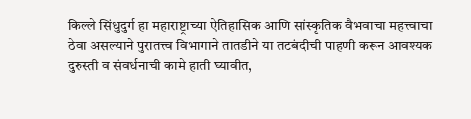किल्ले सिंधुदुर्ग हा महाराष्ट्राच्या ऐतिहासिक आणि सांस्कृतिक वैभवाचा महत्त्वाचा ठेवा असल्याने पुरातत्त्व विभागाने तातडीने या तटबंदीची पाहणी करून आवश्यक दुरुस्ती व संवर्धनाची कामे हाती घ्यावीत,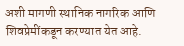अशी मागणी स्थानिक नागरिक आणि शिवप्रेमींकडून करण्यात येत आहे.